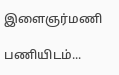இளைஞர்மணி

பணியிடம்...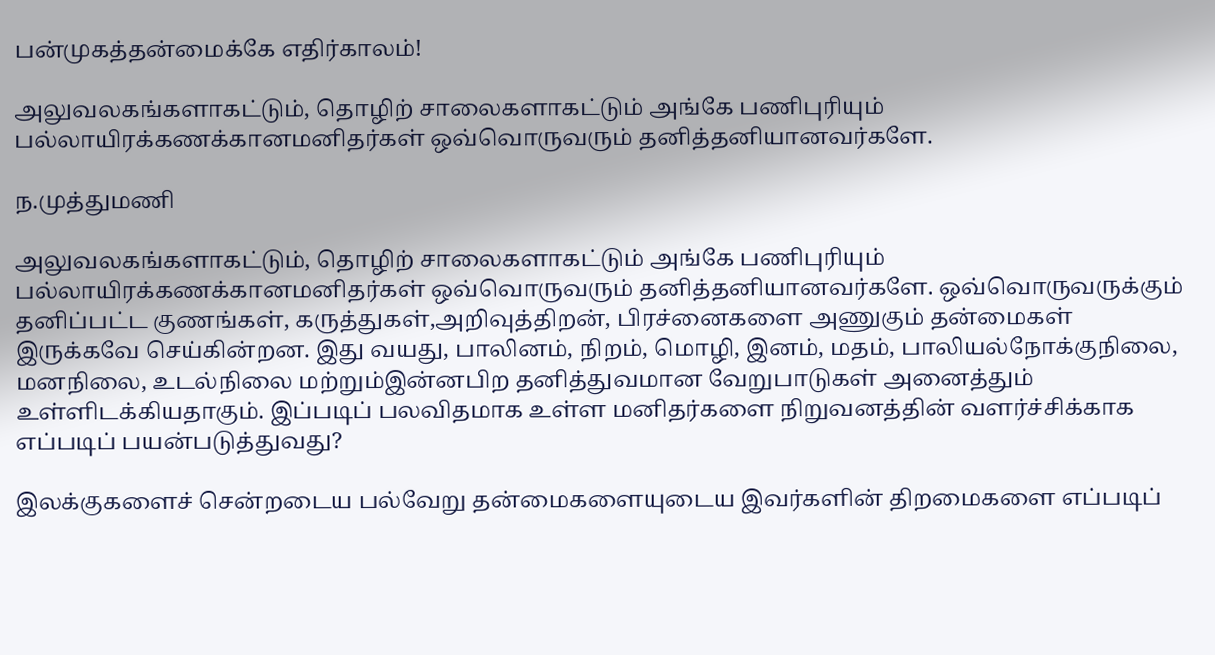பன்முகத்தன்மைக்கே எதிர்காலம்!

அலுவலகங்களாகட்டும், தொழிற் சாலைகளாகட்டும் அங்கே பணிபுரியும் பல்லாயிரக்கணக்கானமனிதர்கள் ஒவ்வொருவரும் தனித்தனியானவர்களே.

ந.முத்துமணி

அலுவலகங்களாகட்டும், தொழிற் சாலைகளாகட்டும் அங்கே பணிபுரியும் பல்லாயிரக்கணக்கானமனிதர்கள் ஒவ்வொருவரும் தனித்தனியானவர்களே. ஒவ்வொருவருக்கும் தனிப்பட்ட குணங்கள், கருத்துகள்,அறிவுத்திறன், பிரச்னைகளை அணுகும் தன்மைகள் இருக்கவே செய்கின்றன. இது வயது, பாலினம், நிறம், மொழி, இனம், மதம், பாலியல்நோக்குநிலை, மனநிலை, உடல்நிலை மற்றும்இன்னபிற தனித்துவமான வேறுபாடுகள் அனைத்தும் உள்ளிடக்கியதாகும். இப்படிப் பலவிதமாக உள்ள மனிதர்களை நிறுவனத்தின் வளர்ச்சிக்காக எப்படிப் பயன்படுத்துவது?

இலக்குகளைச் சென்றடைய பல்வேறு தன்மைகளையுடைய இவர்களின் திறமைகளை எப்படிப்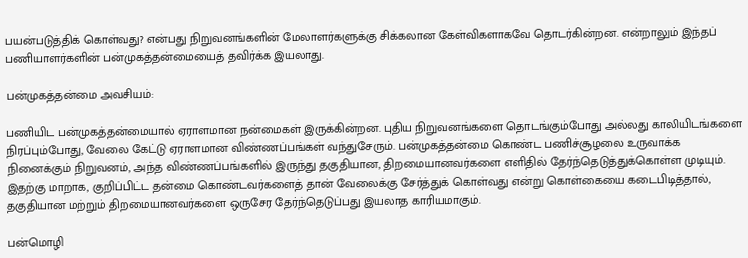பயன்படுத்திக் கொள்வது? என்பது நிறுவனங்களின் மேலாளர்களுக்கு சிக்கலான கேள்விகளாகவே தொடர்கின்றன. என்றாலும் இந்தப் பணியாளர்களின் பன்முகத்தன்மையைத் தவிர்க்க இயலாது.

பன்முகத்தன்மை அவசியம்:

பணியிட பன்முகத்தன்மையால் ஏராளமான நன்மைகள் இருக்கின்றன. புதிய நிறுவனங்களை தொடங்கும்போது அல்லது காலியிடங்களை நிரப்பும்போது, வேலை கேட்டு ஏராளமான விண்ணப்பங்கள் வந்துசேரும். பன்முகத்தன்மை கொண்ட பணிச்சூழலை உருவாக்க நினைக்கும் நிறுவனம், அந்த விண்ணப்பங்களில் இருந்து தகுதியான, திறமையானவர்களை எளிதில் தேர்ந்தெடுத்துக்கொள்ள முடியும். இதற்கு மாறாக, குறிப்பிட்ட தன்மை கொண்டவர்களைத் தான் வேலைக்கு சேர்த்துக் கொள்வது என்று கொள்கையை கடைபிடித்தால், தகுதியான மற்றும் திறமையானவர்களை ஒருசேர தேர்ந்தெடுப்பது இயலாத காரியமாகும்.

பன்மொழி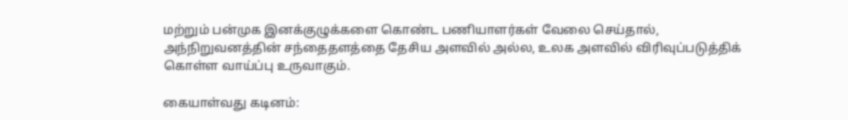மற்றும் பன்முக இனக்குழுக்களை கொண்ட பணியாளர்கள் வேலை செய்தால், அந்நிறுவனத்தின் சந்தைதளத்தை தேசிய அளவில் அல்ல, உலக அளவில் விரிவுப்படுத்திக் கொள்ள வாய்ப்பு உருவாகும்.

கையாள்வது கடினம்: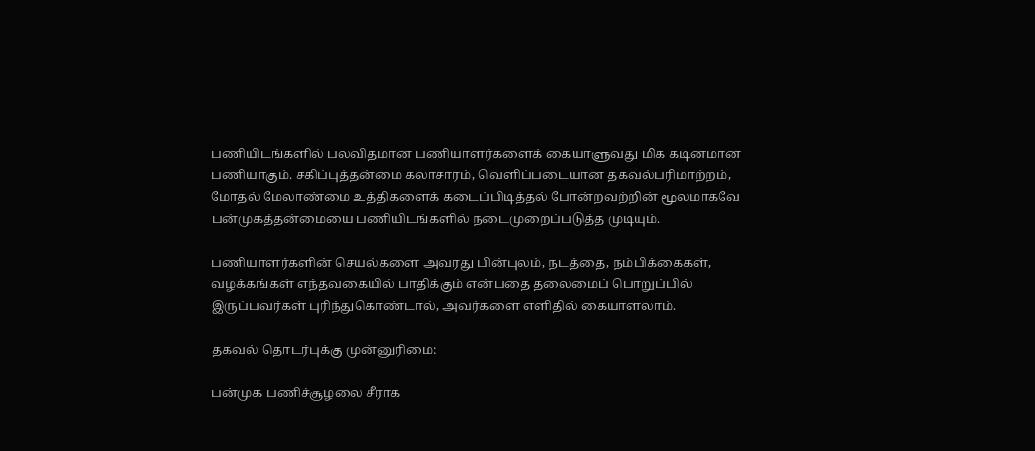பணியிடங்களில் பலவிதமான பணியாளர்களைக் கையாளுவது மிக கடினமான பணியாகும். சகிப்புத்தன்மை கலாசாரம், வெளிப்படையான தகவல்பரிமாற்றம், மோதல் மேலாண்மை உத்திகளைக் கடைப்பிடித்தல் போன்றவற்றின் மூலமாகவே பன்முகத்தன்மையை பணியிடங்களில் நடைமுறைப்படுத்த முடியும்.

பணியாளர்களின் செயல்களை அவரது பின்புலம், நடத்தை, நம்பிக்கைகள், வழக்கங்கள் எந்தவகையில் பாதிக்கும் என்பதை தலைமைப் பொறுப்பில் இருப்பவர்கள் புரிந்துகொண்டால், அவர்களை எளிதில் கையாளலாம்.

தகவல் தொடர்புக்கு முன்னுரிமை:

பன்முக பணிச்சூழலை சீராக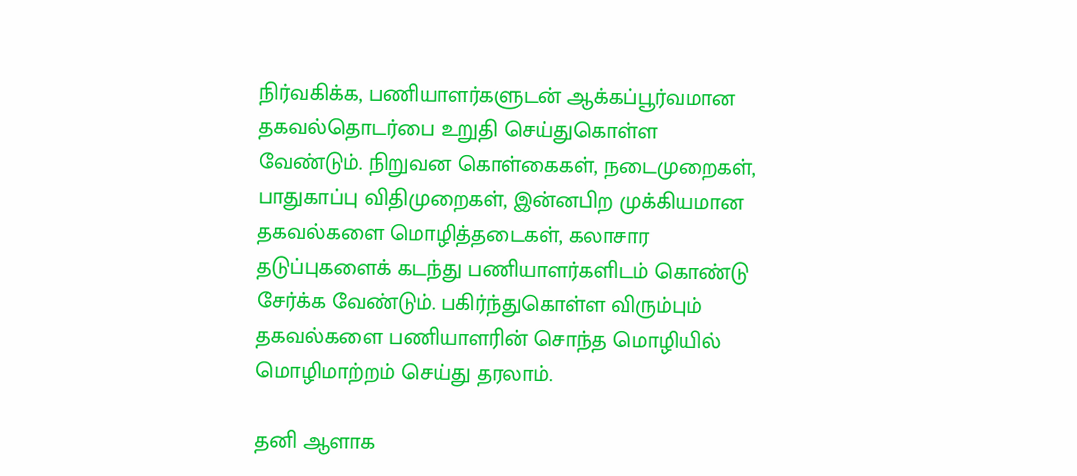நிர்வகிக்க, பணியாளர்களுடன் ஆக்கப்பூர்வமான தகவல்தொடர்பை உறுதி செய்துகொள்ள வேண்டும். நிறுவன கொள்கைகள், நடைமுறைகள், பாதுகாப்பு விதிமுறைகள், இன்னபிற முக்கியமான தகவல்களை மொழித்தடைகள், கலாசார தடுப்புகளைக் கடந்து பணியாளர்களிடம் கொண்டு சேர்க்க வேண்டும். பகிர்ந்துகொள்ள விரும்பும் தகவல்களை பணியாளரின் சொந்த மொழியில் மொழிமாற்றம் செய்து தரலாம்.

தனி ஆளாக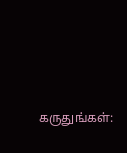கருதுங்கள்: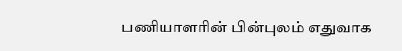பணியாளரின் பின்புலம் எதுவாக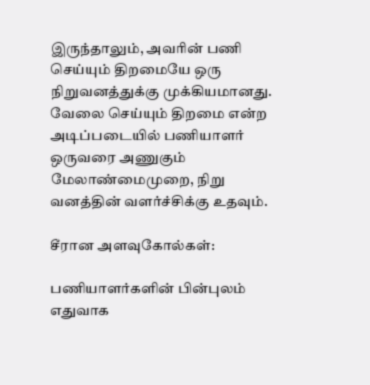இருந்தாலும், அவரின் பணி செய்யும் திறமையே ஒரு நிறுவனத்துக்கு முக்கியமானது. வேலை செய்யும் திறமை என்ற அடிப்படையில் பணியாளர் ஒருவரை அணுகும் மேலாண்மைமுறை, நிறு
வனத்தின் வளர்ச்சிக்கு உதவும்.

சீரான அளவுகோல்கள்:

பணியாளர்களின் பின்புலம் எதுவாக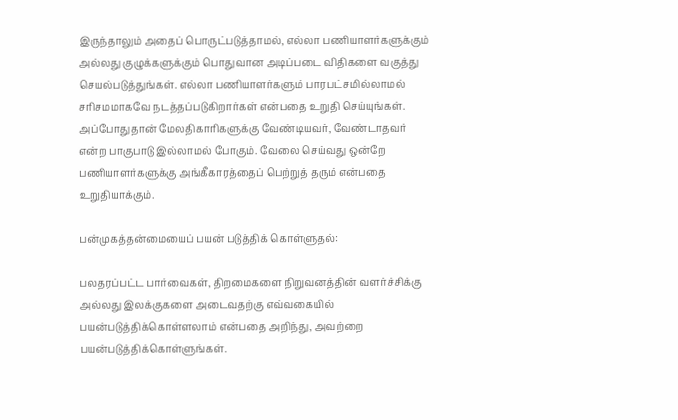இருந்தாலும் அதைப் பொருட்படுத்தாமல், எல்லா பணியாளர்களுக்கும் அல்லது குழுக்களுக்கும் பொதுவான அடிப்படை விதிகளை வகுத்து செயல்படுத்துங்கள். எல்லா பணியாளர்களும் பாரபட்சமில்லாமல் சரிசமமாகவே நடத்தப்படுகிறார்கள் என்பதை உறுதி செய்யுங்கள். அப்போதுதான் மேலதிகாரிகளுக்கு வேண்டியவர், வேண்டாதவர் என்ற பாகுபாடு இல்லாமல் போகும். வேலை செய்வது ஒன்றே பணியாளர்களுக்கு அங்கீகாரத்தைப் பெற்றுத் தரும் என்பதை உறுதியாக்கும்.

பன்முகத்தன்மையைப் பயன் படுத்திக் கொள்ளுதல்:

பலதரப்பட்ட பார்வைகள், திறமைகளை நிறுவனத்தின் வளர்ச்சிக்கு அல்லது இலக்குகளை அடைவதற்கு எவ்வகையில் பயன்படுத்திக்கொள்ளலாம் என்பதை அறிந்து, அவற்றை பயன்படுத்திக்கொள்ளுங்கள்.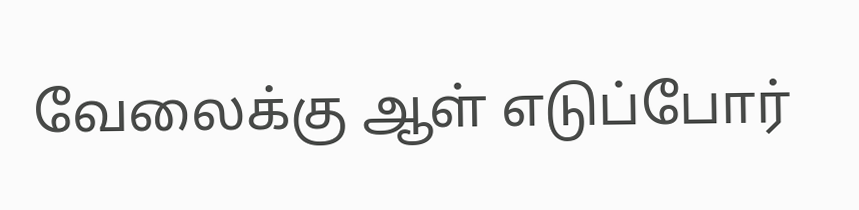வேலைக்கு ஆள் எடுப்போர்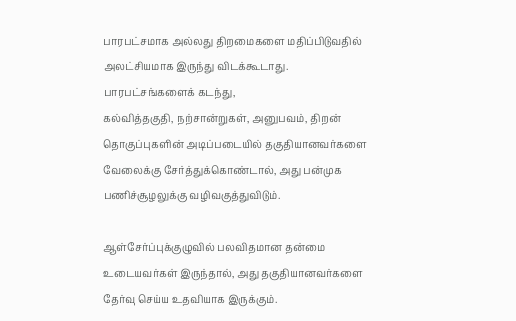பாரபட்சமாக அல்லது திறமைகளை மதிப்பிடுவதில் அலட்சியமாக இருந்து விடக்கூடாது. பாரபட்சங்களைக் கடந்து,
கல்வித்தகுதி, நற்சான்றுகள், அனுபவம், திறன் தொகுப்புகளின் அடிப்படையில் தகுதியானவர்களை வேலைக்கு சேர்த்துக்கொண்டால், அது பன்முக பணிச்சூழலுக்கு வழிவகுத்துவிடும்.

ஆள்சேர்ப்புக்குழுவில் பலவிதமான தன்மை உடையவர்கள் இருந்தால், அது தகுதியானவர்களை தேர்வு செய்ய உதவியாக இருக்கும்.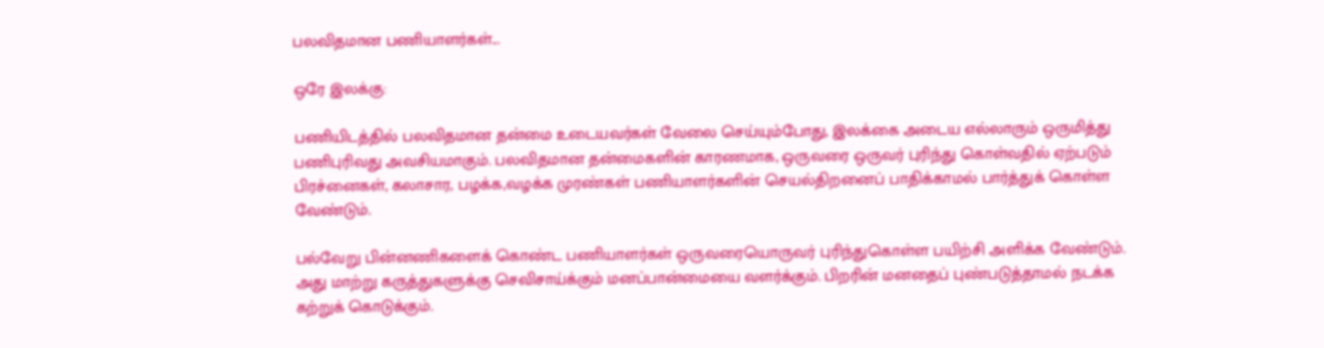பலவிதமான பணியாளர்கள்...

ஒரே இலக்கு:

பணியிடத்தில் பலவிதமான தன்மை உடையவர்கள் வேலை செய்யும்போது, இலக்கை அடைய எல்லாரும் ஒருமித்து பணிபுரிவது அவசியமாகும். பலவிதமான தன்மைகளின் காரணமாக, ஒருவரை ஒருவர் புரிந்து கொள்வதில் ஏற்படும் பிரச்னைகள், கலாசார, பழக்க,வழக்க முரண்கள் பணியாளர்களின் செயல்திறனைப் பாதிக்காமல் பார்த்துக் கொள்ள வேண்டும்.

பல்வேறு பின்னணிகளைக் கொண்ட பணியாளர்கள் ஒருவரையொருவர் புரிந்துகொள்ள பயிற்சி அளிக்க வேண்டும். அது மாற்று கருத்துகளுக்கு செவிசாய்க்கும் மனப்பான்மையை வளர்க்கும். பிறரின் மனதைப் புண்படுத்தாமல் நடக்க கற்றுக் கொடுக்கும்.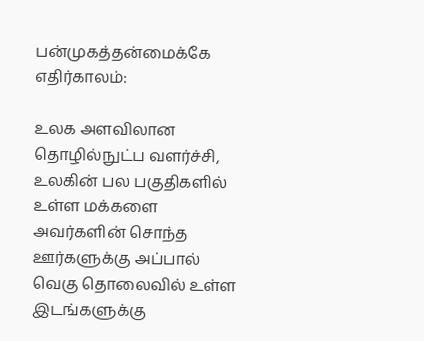பன்முகத்தன்மைக்கே எதிர்காலம்:

உலக அளவிலான தொழில்நுட்ப வளர்ச்சி, உலகின் பல பகுதிகளில் உள்ள மக்களை அவர்களின் சொந்த ஊர்களுக்கு அப்பால் வெகு தொலைவில் உள்ள இடங்களுக்கு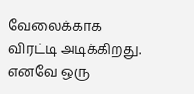வேலைக்காக விரட்டி அடிக்கிறது. எனவே ஒரு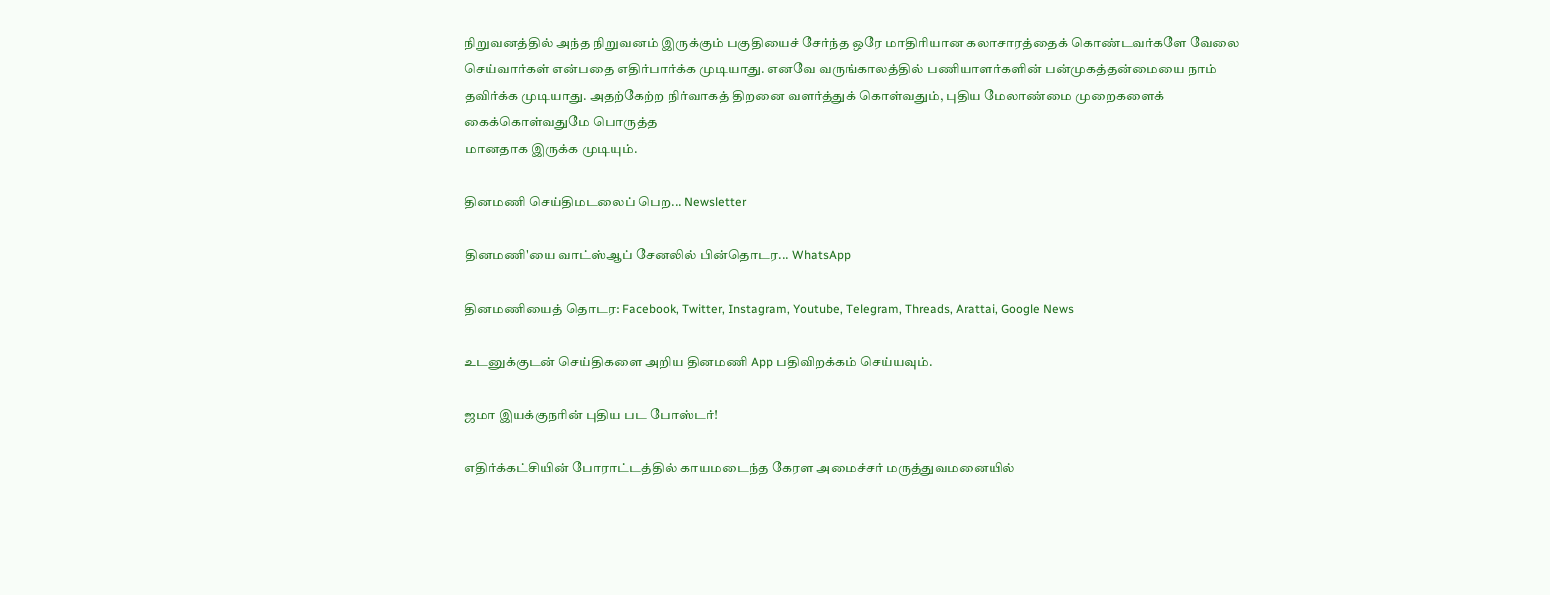நிறுவனத்தில் அந்த நிறுவனம் இருக்கும் பகுதியைச் சேர்ந்த ஒரே மாதிரியான கலாசாரத்தைக் கொண்டவர்களே வேலை செய்வார்கள் என்பதை எதிர்பார்க்க முடியாது. எனவே வருங்காலத்தில் பணியாளர்களின் பன்முகத்தன்மையை நாம் தவிர்க்க முடியாது. அதற்கேற்ற நிர்வாகத் திறனை வளர்த்துக் கொள்வதும், புதிய மேலாண்மை முறைகளைக் கைக்கொள்வதுமே பொருத்த
மானதாக இருக்க முடியும்.

தினமணி செய்திமடலைப் பெற... Newsletter

தினமணி'யை வாட்ஸ்ஆப் சேனலில் பின்தொடர... WhatsApp

தினமணியைத் தொடர: Facebook, Twitter, Instagram, Youtube, Telegram, Threads, Arattai, Google News

உடனுக்குடன் செய்திகளை அறிய தினமணி App பதிவிறக்கம் செய்யவும்.

ஜமா இயக்குநரின் புதிய பட போஸ்டர்!

எதிர்க்கட்சியின் போராட்டத்தில் காயமடைந்த கேரள அமைச்சர் மருத்துவமனையில்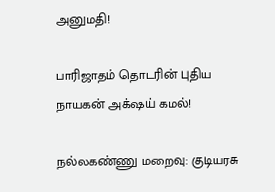அனுமதி!

பாரிஜாதம் தொடரின் புதிய நாயகன் அக்‌ஷய் கமல்!

நல்லகண்ணு மறைவு: குடியரசு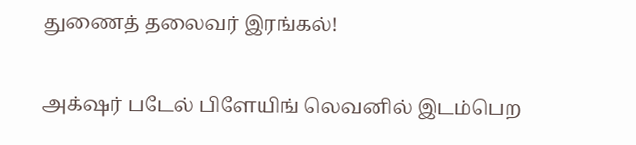துணைத் தலைவர் இரங்கல்!

அக்‌ஷர் படேல் பிளேயிங் லெவனில் இடம்பெற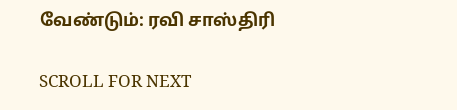வேண்டும்: ரவி சாஸ்திரி

SCROLL FOR NEXT